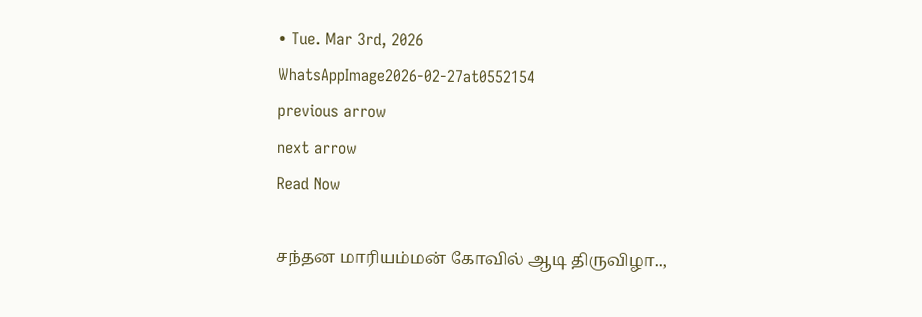• Tue. Mar 3rd, 2026
WhatsAppImage2026-02-27at0552154
previous arrow
next arrow
Read Now

சந்தன மாரியம்மன் கோவில் ஆடி திருவிழா..,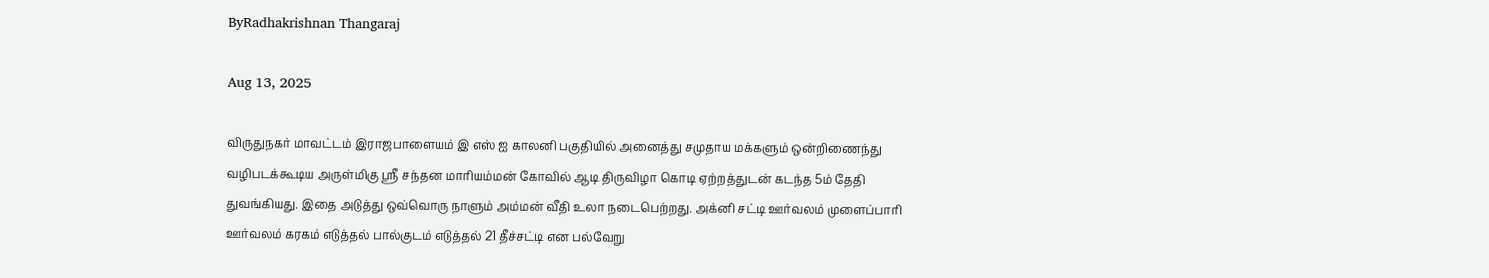ByRadhakrishnan Thangaraj

Aug 13, 2025

விருதுநகர் மாவட்டம் இராஜபாளையம் இ எஸ் ஐ காலனி பகுதியில் அனைத்து சமுதாய மக்களும் ஒன்றிணைந்து வழிபடக்கூடிய அருள்மிகு ஸ்ரீ சந்தன மாரியம்மன் கோவில் ஆடி திருவிழா கொடி ஏற்றத்துடன் கடந்த 5ம் தேதி துவங்கியது. இதை அடுத்து ஒவ்வொரு நாளும் அம்மன் வீதி உலா நடைபெற்றது. அக்னி சட்டி ஊர்வலம் முளைப்பாரி ஊர்வலம் கரகம் எடுத்தல் பால்குடம் எடுத்தல் 21 தீச்சட்டி என பல்வேறு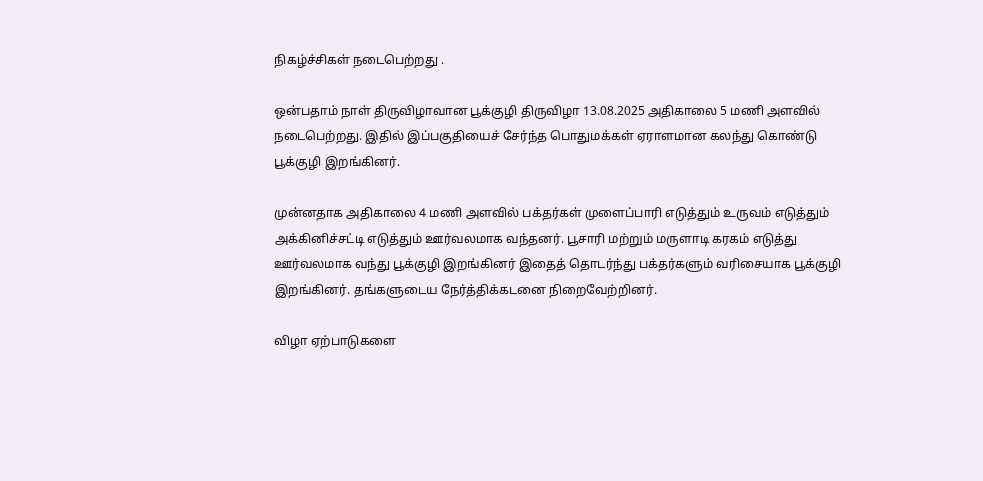நிகழ்ச்சிகள் நடைபெற்றது .

ஒன்பதாம் நாள் திருவிழாவான பூக்குழி திருவிழா 13.08.2025 அதிகாலை 5 மணி அளவில் நடைபெற்றது. இதில் இப்பகுதியைச் சேர்ந்த பொதுமக்கள் ஏராளமான கலந்து கொண்டு பூக்குழி இறங்கினர்.

முன்னதாக அதிகாலை 4 மணி அளவில் பக்தர்கள் முளைப்பாரி எடுத்தும் உருவம் எடுத்தும் அக்கினிச்சட்டி எடுத்தும் ஊர்வலமாக வந்தனர். பூசாரி மற்றும் மருளாடி கரகம் எடுத்து ஊர்வலமாக வந்து பூக்குழி இறங்கினர் இதைத் தொடர்ந்து பக்தர்களும் வரிசையாக பூக்குழி இறங்கினர். தங்களுடைய நேர்த்திக்கடனை நிறைவேற்றினர்.

விழா ஏற்பாடுகளை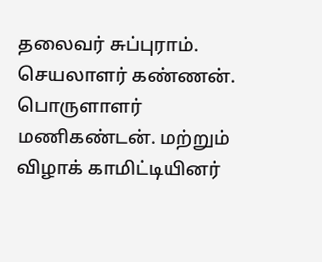தலைவர் சுப்புராம். செயலாளர் கண்ணன். பொருளாளர் மணிகண்டன். மற்றும் விழாக் காமிட்டியினர்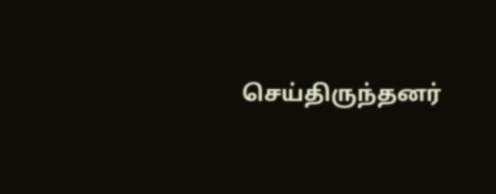செய்திருந்தனர்